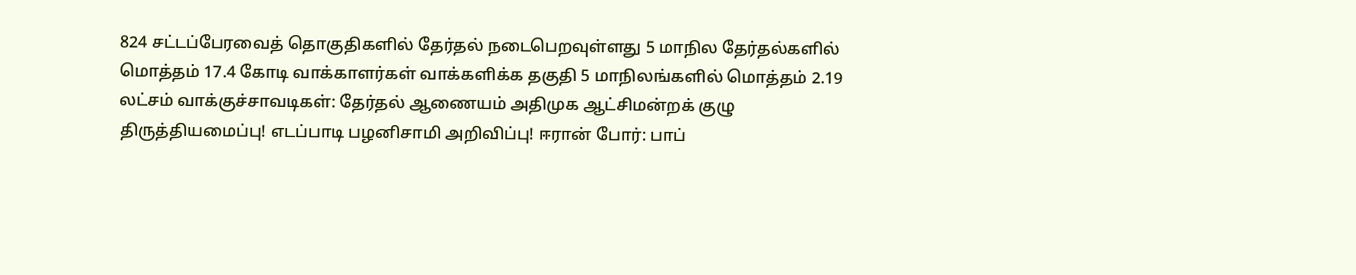824 சட்டப்பேரவைத் தொகுதிகளில் தேர்தல் நடைபெறவுள்ளது 5 மாநில தேர்தல்களில் மொத்தம் 17.4 கோடி வாக்காளர்கள் வாக்களிக்க தகுதி 5 மாநிலங்களில் மொத்தம் 2.19 லட்சம் வாக்குச்சாவடிகள்: தேர்தல் ஆணையம் அதிமுக ஆட்சிமன்றக் குழு திருத்தியமைப்பு! எடப்பாடி பழனிசாமி அறிவிப்பு! ஈரான் போர்: பாப்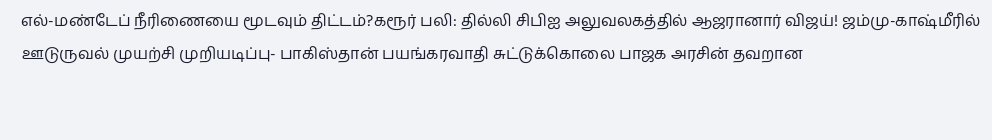எல்-மண்டேப் நீரிணையை மூடவும் திட்டம்?கரூர் பலி: தில்லி சிபிஐ அலுவலகத்தில் ஆஜரானார் விஜய்! ஜம்மு-காஷ்மீரில் ஊடுருவல் முயற்சி முறியடிப்பு- பாகிஸ்தான் பயங்கரவாதி சுட்டுக்கொலை பாஜக அரசின் தவறான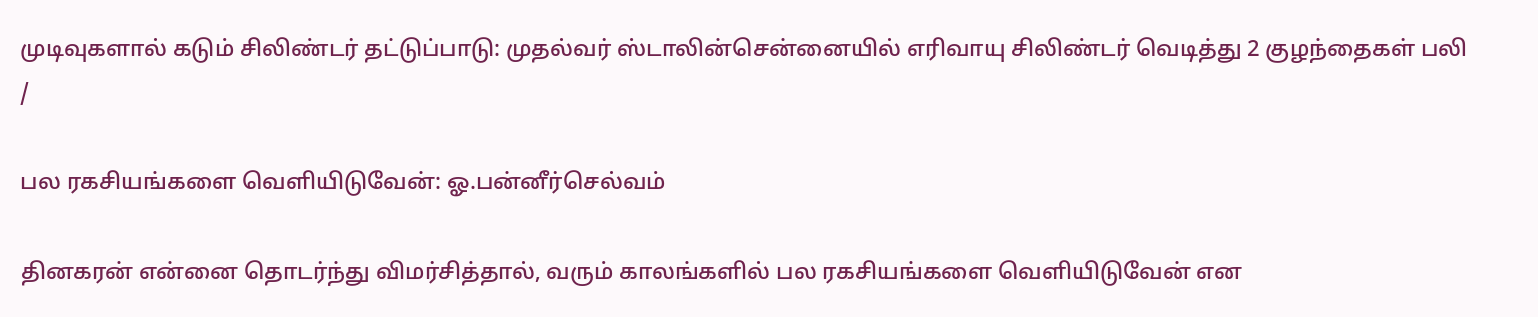முடிவுகளால் கடும் சிலிண்டர் தட்டுப்பாடு: முதல்வர் ஸ்டாலின்சென்னையில் எரிவாயு சிலிண்டர் வெடித்து 2 குழந்தைகள் பலி
/

பல ரகசியங்களை வெளியிடுவேன்: ஓ.பன்னீர்செல்வம்

தினகரன் என்னை தொடர்ந்து விமர்சித்தால், வரும் காலங்களில் பல ரகசியங்களை வெளியிடுவேன் என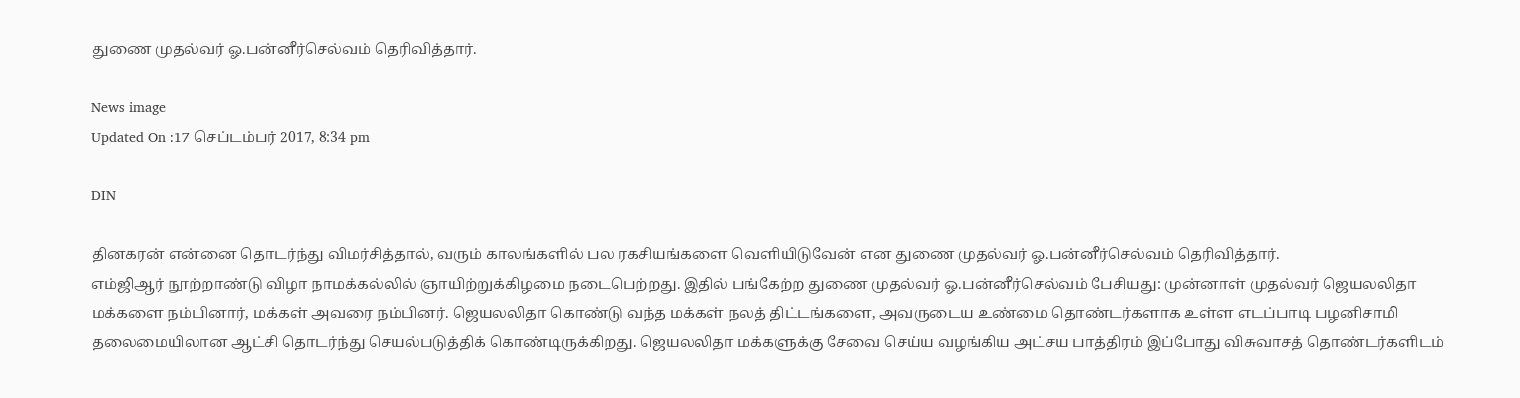துணை முதல்வர் ஓ.பன்னீர்செல்வம் தெரிவித்தார்.

News image
Updated On :17 செப்டம்பர் 2017, 8:34 pm

DIN

தினகரன் என்னை தொடர்ந்து விமர்சித்தால், வரும் காலங்களில் பல ரகசியங்களை வெளியிடுவேன் என துணை முதல்வர் ஓ.பன்னீர்செல்வம் தெரிவித்தார்.
எம்ஜிஆர் நூற்றாண்டு விழா நாமக்கல்லில் ஞாயிற்றுக்கிழமை நடைபெற்றது. இதில் பங்கேற்ற துணை முதல்வர் ஓ.பன்னீர்செல்வம் பேசியது: முன்னாள் முதல்வர் ஜெயலலிதா மக்களை நம்பினார், மக்கள் அவரை நம்பினர். ஜெயலலிதா கொண்டு வந்த மக்கள் நலத் திட்டங்களை, அவருடைய உண்மை தொண்டர்களாக உள்ள எடப்பாடி பழனிசாமி தலைமையிலான ஆட்சி தொடர்ந்து செயல்படுத்திக் கொண்டிருக்கிறது. ஜெயலலிதா மக்களுக்கு சேவை செய்ய வழங்கிய அட்சய பாத்திரம் இப்போது விசுவாசத் தொண்டர்களிடம்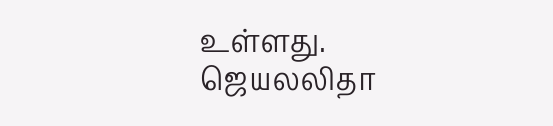உள்ளது.
ஜெயலலிதா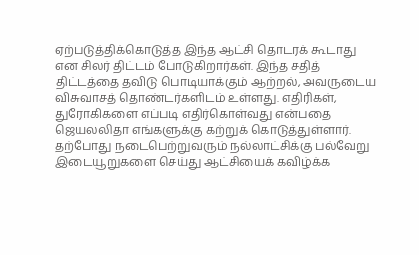ஏற்படுத்திக்கொடுத்த இந்த ஆட்சி தொடரக் கூடாது என சிலர் திட்டம் போடுகிறார்கள். இந்த சதித் திட்டத்தை தவிடு பொடியாக்கும் ஆற்றல், அவருடைய விசுவாசத் தொண்டர்களிடம் உள்ளது. எதிரிகள், துரோகிகளை எப்படி எதிர்கொள்வது என்பதை ஜெயலலிதா எங்களுக்கு கற்றுக் கொடுத்துள்ளார்.
தற்போது நடைபெற்றுவரும் நல்லாட்சிக்கு பல்வேறு இடையூறுகளை செய்து ஆட்சியைக் கவிழ்க்க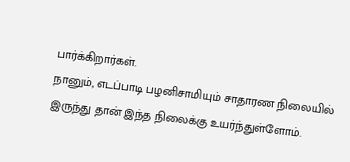பார்க்கிறார்கள்.
நானும், எடப்பாடி பழனிசாமியும் சாதாரண நிலையில் இருந்து தான் இந்த நிலைக்கு உயர்ந்துள்ளோம்.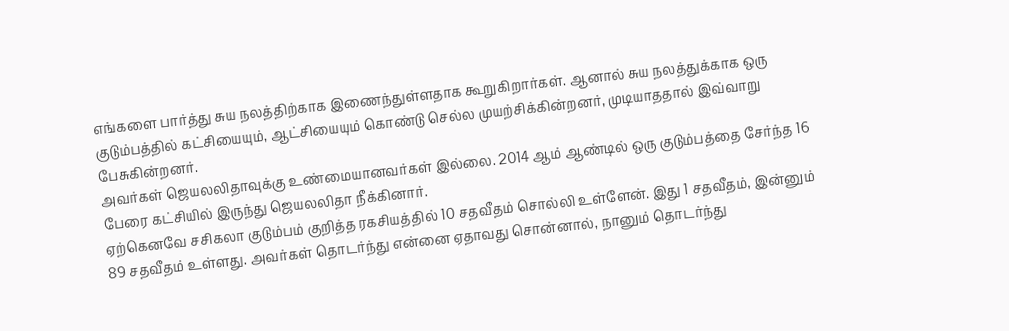எங்களை பார்த்து சுய நலத்திற்காக இணைந்துள்ளதாக கூறுகிறார்கள். ஆனால் சுய நலத்துக்காக ஒரு குடும்பத்தில் கட்சியையும், ஆட்சியையும் கொண்டு செல்ல முயற்சிக்கின்றனர், முடியாததால் இவ்வாறு பேசுகின்றனர்.
அவர்கள் ஜெயலலிதாவுக்கு உண்மையானவர்கள் இல்லை. 2014 ஆம் ஆண்டில் ஒரு குடும்பத்தை சேர்ந்த 16 பேரை கட்சியில் இருந்து ஜெயலலிதா நீக்கினார்.
ஏற்கெனவே சசிகலா குடும்பம் குறித்த ரகசியத்தில் 10 சதவீதம் சொல்லி உள்ளேன். இது 1 சதவீதம், இன்னும் 89 சதவீதம் உள்ளது. அவர்கள் தொடர்ந்து என்னை ஏதாவது சொன்னால், நானும் தொடர்ந்து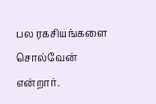பல ரகசியங்களை சொல்வேன் என்றார்.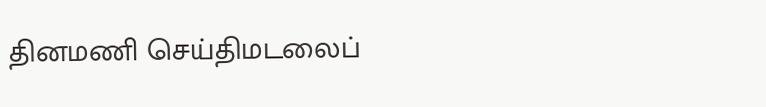தினமணி செய்திமடலைப்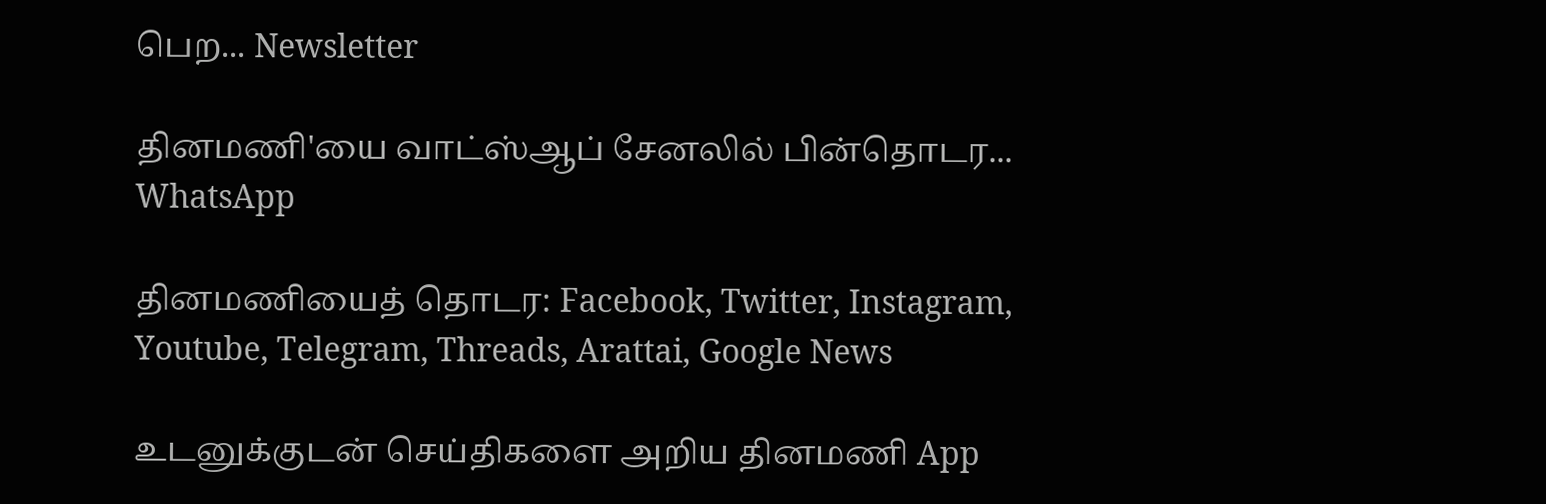பெற... Newsletter

தினமணி'யை வாட்ஸ்ஆப் சேனலில் பின்தொடர... WhatsApp

தினமணியைத் தொடர: Facebook, Twitter, Instagram, Youtube, Telegram, Threads, Arattai, Google News

உடனுக்குடன் செய்திகளை அறிய தினமணி App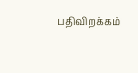பதிவிறக்கம்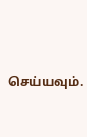செய்யவும்.